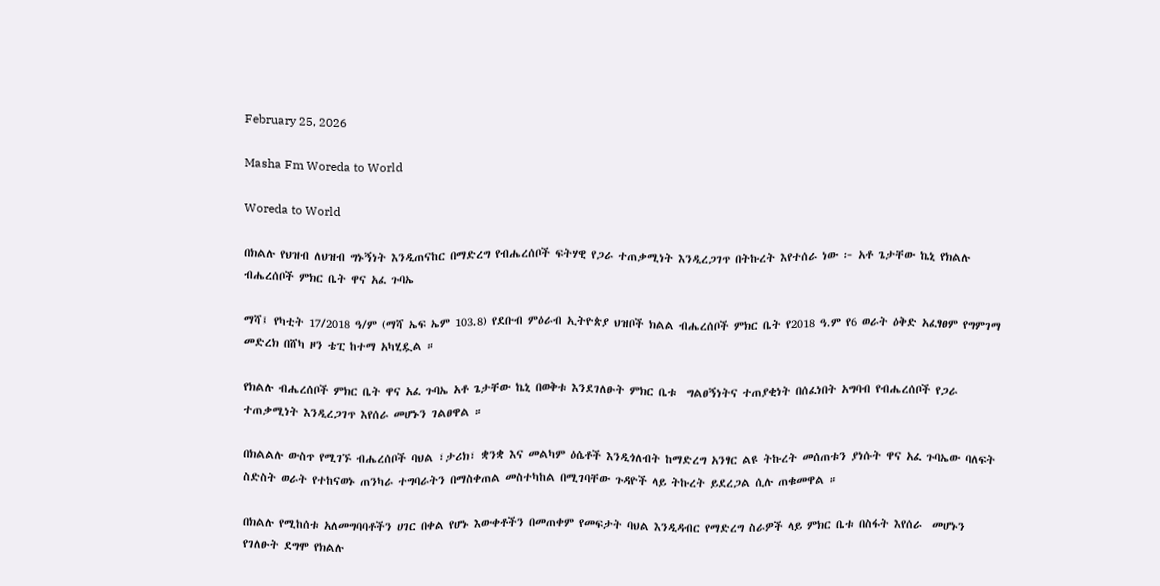February 25, 2026

Masha Fm Woreda to World

Woreda to World

በክልሉ የህዝብ ለህዝብ ግኑኝነት እንዲጠናከር በማድረግ የብሔረሰቦች ፍትሃዊ የጋራ ተጠቃሚነት እንዲረጋገጥ በትኩረት እየተሰራ ነው ፦ አቶ ጌታቸው ኬኒ የክልሉ ብሔረሰቦች ምክር ቤት ዋና አፈ ጉባኤ

ማሻ፤ የካቲት 17/2018 ዓ/ም (ማሻ ኤፍ ኤም 103.8) የደቡብ ምዕራብ ኢትዮጵያ ህዝቦች ክልል ብሔረሰቦች ምክር ቤት የ2018 ዓ.ም የ6 ወራት ዕቅድ አፈፃፀም የግምገማ መድረክ በሸካ ዞን ቴፒ ከተማ አካሂዷል ።

የክልሉ ብሔረሰቦች ምክር ቤት ዋና አፈ ጉባኤ አቶ ጌታቸው ኬኒ በወቅቱ እንደገለፁት ምክር ቤቱ  ግልፀኝነትና ተጠያቂነት በሰፈነበት አግባብ የብሔረሰቦች የጋራ ተጠቃሚነት እንዲረጋገጥ እየሰራ መሆኑን ገልፀዋል ።

በክልልሉ ውስጥ የሚገኙ ብሔረሰቦች ባህል ፣ታሪክ፣ ቋንቋ እና መልካም ዕሴቶች እንዲጎለብት ከማድረግ አንፃር ልዩ ትኩረት መሰጠቱን ያነሱት ዋና አፈ ጉባኤው ባለፍት ስድስት ወራት የተከናወኑ ጠንካራ ተግባራትን በማስቀጠል መስተካከል በሚገባቸው ጉዳዮች ላይ ትኩረት ይደረጋል ሲሉ ጠቁመዋል ።

በክልሉ የሚከሰቱ አለመግባባቶችን ሀገር በቀል የሆኑ እውቀቶችን በመጠቀም የመፍታት ባህል እንዲዳብር የማድረግ ስራዎች ላይ ምክር ቤቱ በስፋት እየሰራ  መሆኑን የገለፁት ደግሞ የክልሉ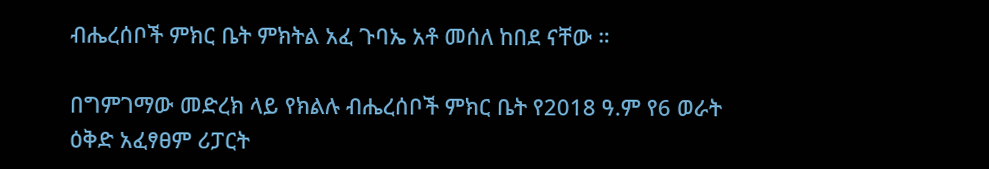ብሔረሰቦች ምክር ቤት ምክትል አፈ ጉባኤ አቶ መሰለ ከበደ ናቸው ።

በግምገማው መድረክ ላይ የክልሉ ብሔረሰቦች ምክር ቤት የ2018 ዓ.ም የ6 ወራት ዕቅድ አፈፃፀም ሪፓርት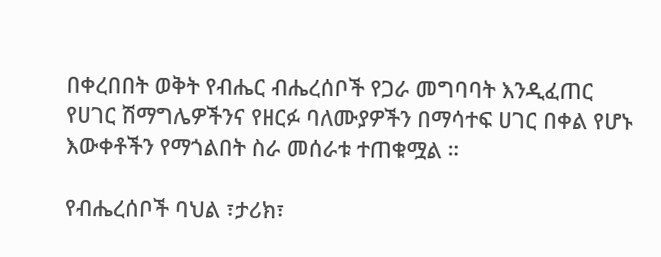በቀረበበት ወቅት የብሔር ብሔረሰቦች የጋራ መግባባት እንዲፈጠር የሀገር ሽማግሌዎችንና የዘርፉ ባለሙያዎችን በማሳተፍ ሀገር በቀል የሆኑ እውቀቶችን የማጎልበት ስራ መሰራቱ ተጠቁሟል ።

የብሔረሰቦች ባህል ፣ታሪክ፣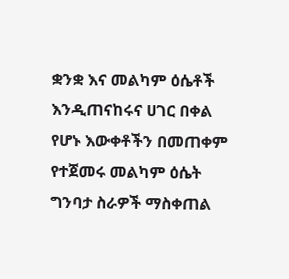ቋንቋ እና መልካም ዕሴቶች እንዲጠናከሩና ሀገር በቀል የሆኑ እውቀቶችን በመጠቀም የተጀመሩ መልካም ዕሴት ግንባታ ስራዎች ማስቀጠል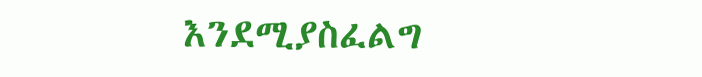እንደሚያስፈልግ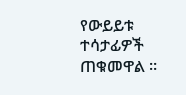የውይይቱ ተሳታፊዎች ጠቁመዋል ።